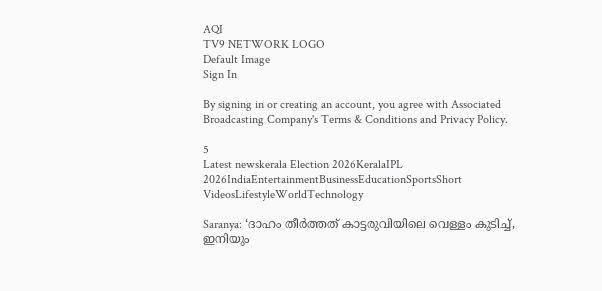AQI
TV9 NETWORK LOGO
Default Image
Sign In

By signing in or creating an account, you agree with Associated Broadcasting Company's Terms & Conditions and Privacy Policy.

5
Latest newskerala Election 2026KeralaIPL 2026IndiaEntertainmentBusinessEducationSportsShort VideosLifestyleWorldTechnology

Saranya: ‘ദാഹം തീർത്തത് കാട്ടരുവിയിലെ വെള്ളം കുടിച്ച്, ഇനിയും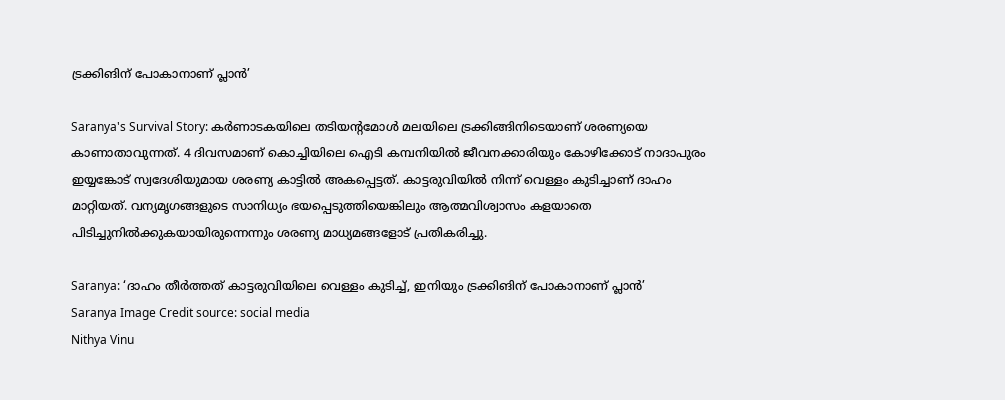ട്രക്കിങിന് പോകാനാണ് പ്ലാൻ’

Saranya's Survival Story: കർണാടകയിലെ തടിയന്റമോൾ‌ മലയിലെ ട്രക്കിങ്ങിനിടെയാണ് ശരണ്യയെ കാണാതാവുന്നത്. 4 ദിവസമാണ് കൊച്ചിയിലെ ഐടി കമ്പനിയിൽ ജീവനക്കാരിയും കോഴിക്കോട് നാദാപുരം ഇയ്യങ്കോട് സ്വദേശിയുമായ ശരണ്യ കാട്ടിൽ അകപ്പെട്ടത്. കാട്ടരുവിയിൽ നിന്ന് വെള്ളം കുടിച്ചാണ് ദാഹം മാറ്റിയത്. വന്യമൃഗങ്ങളുടെ സാനിധ്യം ഭയപ്പെടുത്തിയെങ്കിലും ആത്മവിശ്വാസം കളയാതെ പിടിച്ചുനിൽക്കുകയായിരുന്നെന്നും ശരണ്യ മാധ്യമങ്ങളോട് പ്രതികരിച്ചു.

Saranya: ‘ദാഹം തീർത്തത് കാട്ടരുവിയിലെ വെള്ളം കുടിച്ച്, ഇനിയും ട്രക്കിങിന് പോകാനാണ് പ്ലാൻ’
Saranya Image Credit source: social media
Nithya Vinu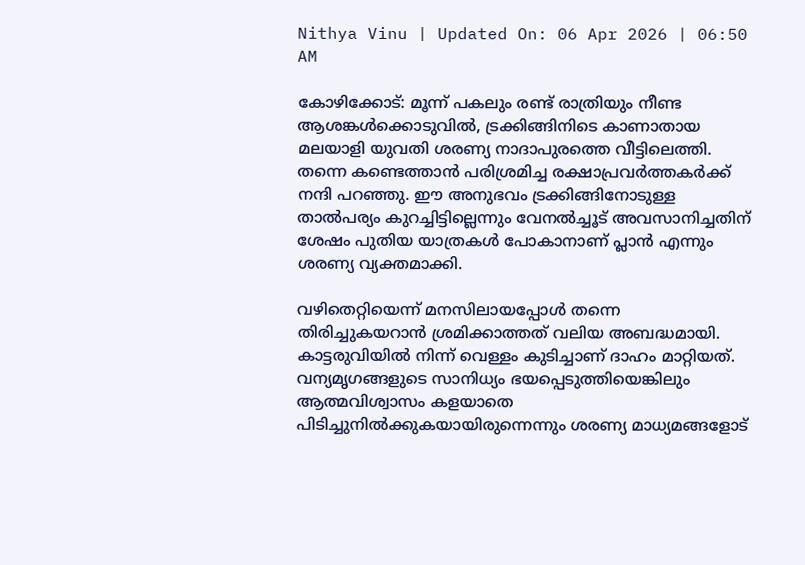Nithya Vinu | Updated On: 06 Apr 2026 | 06:50 AM

കോഴിക്കോട്: മൂന്ന് പകലും രണ്ട് രാത്രിയും നീണ്ട ആശങ്കൾക്കൊടുവിൽ, ട്രക്കിങ്ങിനിടെ കാണാതായ മലയാളി യുവതി ശരണ്യ നാദാപുരത്തെ വീട്ടിലെത്തി. തന്നെ കണ്ടെത്താൻ പരിശ്രമിച്ച രക്ഷാപ്രവർത്തകർക്ക് നന്ദി പറഞ്ഞു. ഈ അനുഭവം ട്രക്കിങ്ങിനോടുള്ള താൽപര്യം കുറച്ചിട്ടില്ലെന്നും വേനൽച്ചൂട് അവസാനിച്ചതിന് ശേഷം പുതിയ യാത്രകൾ‌ പോകാനാണ് പ്ലാൻ എന്നും ശരണ്യ വ്യക്തമാക്കി.

വഴിതെറ്റിയെന്ന് മനസിലായപ്പോൾ തന്നെ തിരിച്ചുകയറാൻ ശ്രമിക്കാത്തത് വലിയ അബദ്ധമായി. കാട്ടരുവിയിൽ നിന്ന് വെള്ളം കുടിച്ചാണ് ദാഹം മാറ്റിയത്. വന്യമൃഗങ്ങളുടെ സാനിധ്യം ഭയപ്പെടുത്തിയെങ്കിലും ആത്മവിശ്വാസം കളയാതെ പിടിച്ചുനിൽക്കുകയായിരുന്നെന്നും ശരണ്യ മാധ്യമങ്ങളോട്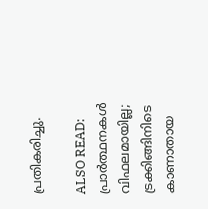പ്രതികരിച്ചു.

ALSO READ: പ്രാർത്ഥനകൾ വിഫലമായില്ല; ട്രക്കിങ്ങിനിടെ കാണാതായ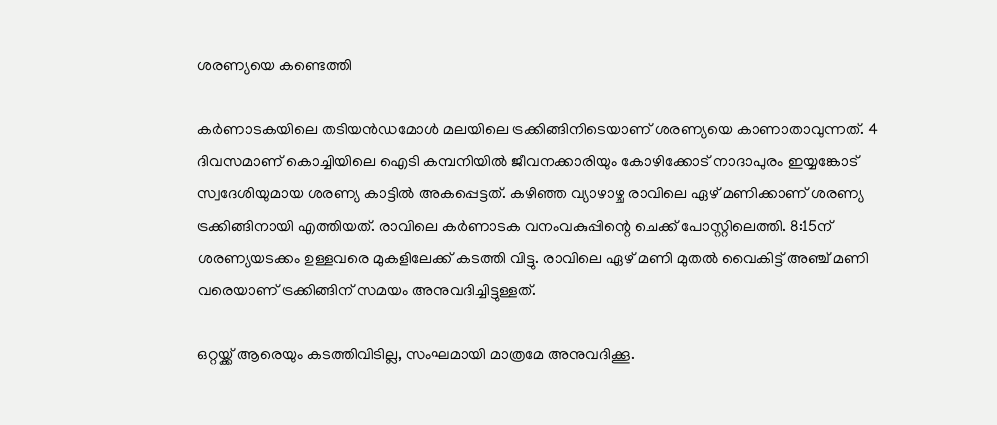ശരണ്യയെ കണ്ടെത്തി

കർണാടകയിലെ തടിയൻഡമോൾ മലയിലെ ട്രക്കിങ്ങിനിടെയാണ് ശരണ്യയെ കാണാതാവുന്നത്. 4 ദിവസമാണ് കൊച്ചിയിലെ ഐടി കമ്പനിയിൽ ജീവനക്കാരിയും കോഴിക്കോട് നാദാപുരം ഇയ്യങ്കോട് സ്വദേശിയുമായ ശരണ്യ കാട്ടിൽ അകപ്പെട്ടത്. കഴിഞ്ഞ വ്യാഴാഴ്ച രാവിലെ ഏഴ് മണിക്കാണ് ശരണ്യ ട്രക്കിങ്ങിനായി എത്തിയത്. രാവിലെ കർണാടക വനംവകുപ്പിന്റെ ചെക്ക് പോസ്റ്റിലെത്തി. 8:15ന് ശരണ്യയടക്കം ഉള്ളവരെ മുകളിലേക്ക് കടത്തി വിട്ടു. രാവിലെ ഏഴ് മണി മുതൽ വൈകിട്ട് അഞ്ച് മണി വരെയാണ് ട്രക്കിങ്ങിന് സമയം അനുവദിച്ചിട്ടുള്ളത്.

ഒറ്റയ്ക്ക് ആരെയും കടത്തിവിടില്ല, സംഘമായി മാത്രമേ അനുവദിക്കൂ.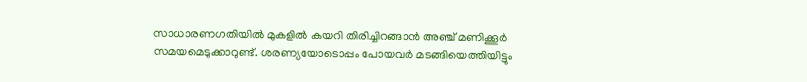സാധാരണഗതിയിൽ മുകളിൽ കയറി തിരിച്ചിറങ്ങാൻ അഞ്ച് മണിക്കൂർ സമയമെടുക്കാറുണ്ട്. ശരണ്യയോടൊപ്പം പോയവർ മടങ്ങിയെത്തിയിട്ടും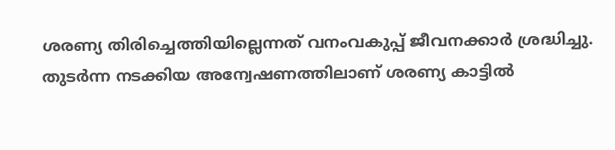ശരണ്യ തിരിച്ചെത്തിയില്ലെന്നത് വനംവകുപ്പ് ജീവനക്കാർ ശ്രദ്ധിച്ചു. തുടർന്ന നടക്കിയ അന്വേഷണത്തിലാണ് ശരണ്യ കാട്ടിൽ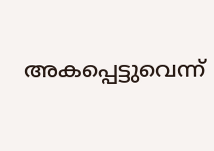അകപ്പെട്ടുവെന്ന്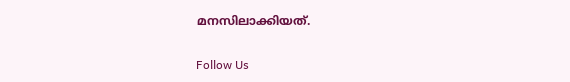മനസിലാക്കിയത്.

Follow Us